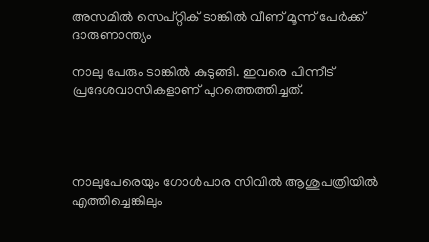അസമില്‍ സെപ്റ്റിക് ടാങ്കില്‍ വീണ് മൂന്ന് പേര്‍ക്ക് ദാരുണാന്ത്യം

നാലു പേരും ടാങ്കില്‍ കുടുങ്ങി. ഇവരെ പിന്നീട് പ്രദേശവാസികളാണ് പുറത്തെത്തിച്ചത്.




നാലുപേരെയും ഗോള്‍പാര സിവില്‍ ആശുപത്രിയില്‍ എത്തിച്ചെങ്കിലും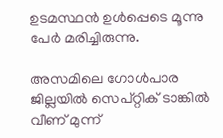ഉടമസ്ഥന്‍ ഉള്‍പ്പെടെ മൂന്നു പേര്‍ മരിച്ചിരുന്നു.

അസമിലെ ഗോള്‍പാര ജില്ലയില്‍ സെപ്റ്റിക് ടാങ്കില്‍ വീണ് മുന്ന്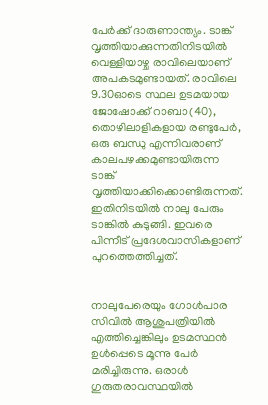പേര്‍ക്ക് ദാരുണാന്ത്യം. ടാങ്ക് വൃത്തിയാക്കുന്നതിനിടയില്‍ വെള്ളിയാഴ്ച രാവിലെയാണ് അപകടമുണ്ടായത്. രാവിലെ 9.30ഓടെ സ്ഥല ഉടമയായ ജോഷോക്ക് റാബാ(40), തൊഴിലാളികളായ രണ്ടുപേര്‍, ഒരു ബന്ധു എന്നിവരാണ് കാലപഴക്കമുണ്ടായിരുന്ന ടാങ്ക് വൃത്തിയാക്കിക്കൊണ്ടിരുന്നത്. ഇതിനിടയില്‍ നാലു പേരും ടാങ്കില്‍ കുടുങ്ങി. ഇവരെ പിന്നീട് പ്രദേശവാസികളാണ് പുറത്തെത്തിച്ചത്.


നാലുപേരെയും ഗോള്‍പാര സിവില്‍ ആശുപത്രിയില്‍ എത്തിച്ചെങ്കിലും ഉടമസ്ഥന്‍ ഉള്‍പ്പെടെ മൂന്നു പേര്‍ മരിച്ചിരുന്നു. ഒരാള്‍ ഗുരുതരാവസ്ഥയില്‍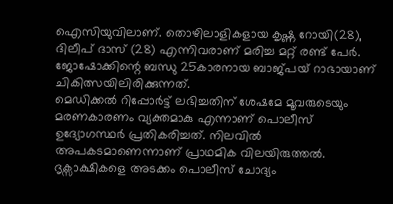ഐസിയുവിലാണ്. തൊഴിലാളികളായ കൃഷ്ണ റോയി(28), ദിലീപ് ദാസ് (28) എന്നിവരാണ് മരിച്ച മറ്റ് രണ്ട് പേര്‍. ജോഷോക്കിന്റെ ബന്ധു 25കാരനായ ബാജ്പയ് റാഭായാണ് ചികിത്സയിലിരിക്കുന്നത്.
മെഡിക്കല്‍ റിപ്പോര്‍ട്ട് ലഭിച്ചതിന് ശേഷമേ മൂവരുടെയും മരണകാരണം വ്യക്തമാകു എന്നാണ് പൊലീസ് ഉദ്യോഗസ്ഥര്‍ പ്രതികരിച്ചത്. നിലവില്‍ അപകടമാണെന്നാണ് പ്രാഥമിക വിലയിരുത്തല്‍. ദൃക്സാക്ഷികളെ അടക്കം പൊലീസ് ചോദ്യം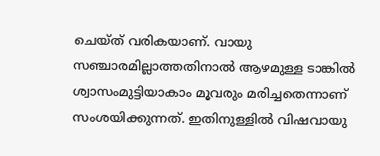ചെയ്ത് വരികയാണ്. വായു സഞ്ചാരമില്ലാത്തതിനാല്‍ ആഴമുള്ള ടാങ്കില്‍ ശ്വാസംമുട്ടിയാകാം മൂവരും മരിച്ചതെന്നാണ് സംശയിക്കുന്നത്. ഇതിനുള്ളില്‍ വിഷവായു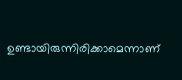ഉണ്ടായിരുന്നിരിക്കാമെന്നാണ്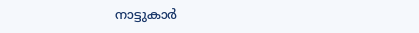നാട്ടുകാര്‍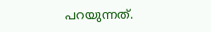പറയുന്നത്.